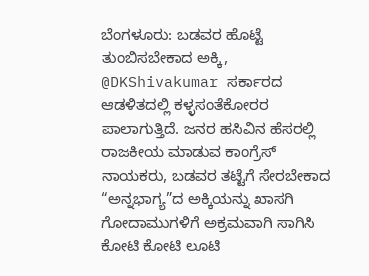ಬೆಂಗಳೂರು: ಬಡವರ ಹೊಟ್ಟೆ ತುಂಬಿಸಬೇಕಾದ ಅಕ್ಕಿ, @DKShivakumar ಸರ್ಕಾರದ ಆಡಳಿತದಲ್ಲಿ ಕಳ್ಳಸಂತೆಕೋರರ ಪಾಲಾಗುತ್ತಿದೆ. ಜನರ ಹಸಿವಿನ ಹೆಸರಲ್ಲಿ ರಾಜಕೀಯ ಮಾಡುವ ಕಾಂಗ್ರೆಸ್ ನಾಯಕರು, ಬಡವರ ತಟ್ಟೆಗೆ ಸೇರಬೇಕಾದ “ಅನ್ನಭಾಗ್ಯ”ದ ಅಕ್ಕಿಯನ್ನು ಖಾಸಗಿ ಗೋದಾಮುಗಳಿಗೆ ಅಕ್ರಮವಾಗಿ ಸಾಗಿಸಿ ಕೋಟಿ ಕೋಟಿ ಲೂಟಿ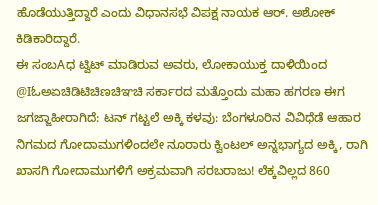ಹೊಡೆಯುತ್ತಿದ್ದಾರೆ ಎಂದು ವಿಧಾನಸಭೆ ವಿಪಕ್ಷ ನಾಯಕ ಆರ್. ಅಶೋಕ್ ಕಿಡಿಕಾರಿದ್ದಾರೆ.
ಈ ಸಂಬAಧ ಟ್ವಿಟ್ ಮಾಡಿರುವ ಅವರು, ಲೋಕಾಯುಕ್ತ ದಾಳಿಯಿಂದ @Iಓಅಏಚಿಡಿಟಿಚಿಣಚಿಞಚಿ ಸರ್ಕಾರದ ಮತ್ತೊಂದು ಮಹಾ ಹಗರಣ ಈಗ ಜಗಜ್ಜಾಹೀರಾಗಿದೆ: ಟನ್ ಗಟ್ಟಲೆ ಅಕ್ಕಿ ಕಳವು: ಬೆಂಗಳೂರಿನ ವಿವಿಧೆಡೆ ಆಹಾರ ನಿಗಮದ ಗೋದಾಮುಗಳಿಂದಲೇ ನೂರಾರು ಕ್ವಿಂಟಲ್ ಅನ್ನಭಾಗ್ಯದ ಅಕ್ಕಿ, ರಾಗಿ ಖಾಸಗಿ ಗೋದಾಮುಗಳಿಗೆ ಅಕ್ರಮವಾಗಿ ಸರಬರಾಜು! ಲೆಕ್ಕವಿಲ್ಲದ 860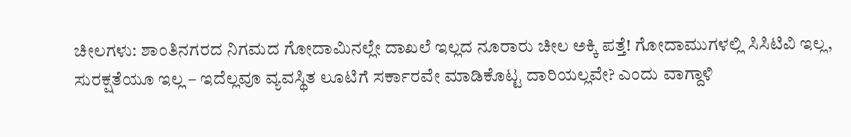ಚೀಲಗಳು: ಶಾಂತಿನಗರದ ನಿಗಮದ ಗೋದಾಮಿನಲ್ಲೇ ದಾಖಲೆ ಇಲ್ಲದ ನೂರಾರು ಚೀಲ ಅಕ್ಕಿ ಪತ್ತೆ! ಗೋದಾಮುಗಳಲ್ಲಿ ಸಿಸಿಟಿವಿ ಇಲ್ಲ, ಸುರಕ್ಷತೆಯೂ ಇಲ್ಲ – ಇದೆಲ್ಲವೂ ವ್ಯವಸ್ಥಿತ ಲೂಟಿಗೆ ಸರ್ಕಾರವೇ ಮಾಡಿಕೊಟ್ಟ ದಾರಿಯಲ್ಲವೇ? ಎಂದು ವಾಗ್ದಾಳಿ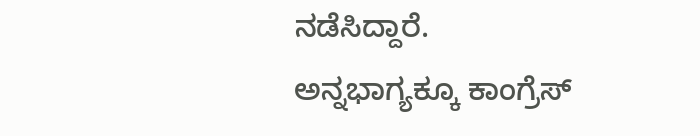ನಡೆಸಿದ್ದಾರೆ.
ಅನ್ನಭಾಗ್ಯಕ್ಕೂ ಕಾಂಗ್ರೆಸ್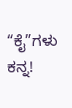“ಕೈ”ಗಳು ಕನ್ನ!